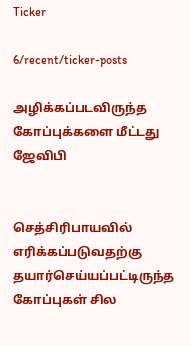Ticker

6/recent/ticker-posts

அழிக்கப்படவிருந்த கோப்புக்களை மீட்டது ஜேவிபி


செத்சிரிபாயவில் எரிக்கப்படுவதற்கு தயார்செய்யப்பட்டிருந்த கோப்புகள் சில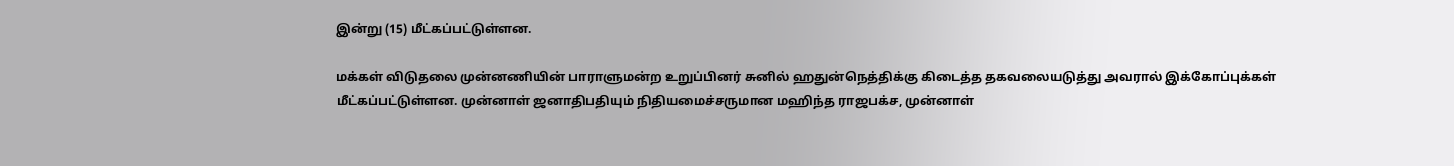இன்று (15) மீட்கப்பட்டுள்ளன.

மக்கள் விடுதலை முன்னணியின் பாராளுமன்ற உறுப்பினர் சுனில் ஹதுன்நெத்திக்கு கிடைத்த தகவலையடுத்து அவரால் இக்கோப்புக்கள் மீட்கப்பட்டுள்ளன. முன்னாள் ஜனாதிபதியும் நிதியமைச்சருமான மஹிந்த ராஜபக்ச, முன்னாள்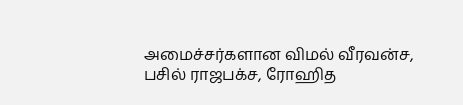அமைச்சர்களான விமல் வீரவன்ச, பசில் ராஜபக்ச, ரோஹித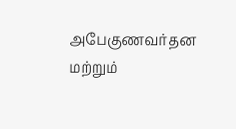அபேகுணவர்தன மற்றும்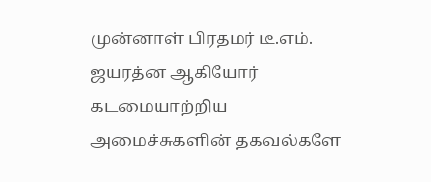முன்னாள் பிரதமர் டீ.எம். ஜயரத்ன ஆகியோர் கடமையாற்றிய அமைச்சுகளின் தகவல்களே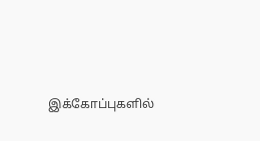இக்கோப்புகளில்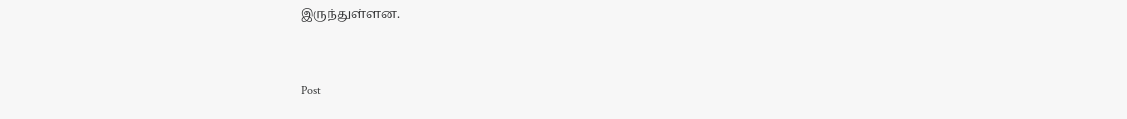இருந்துள்ளன.


Post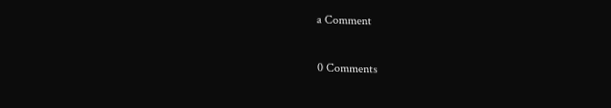a Comment

0 Comments